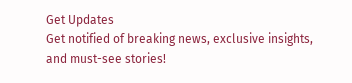Get Updates
Get notified of breaking news, exclusive insights, and must-see stories!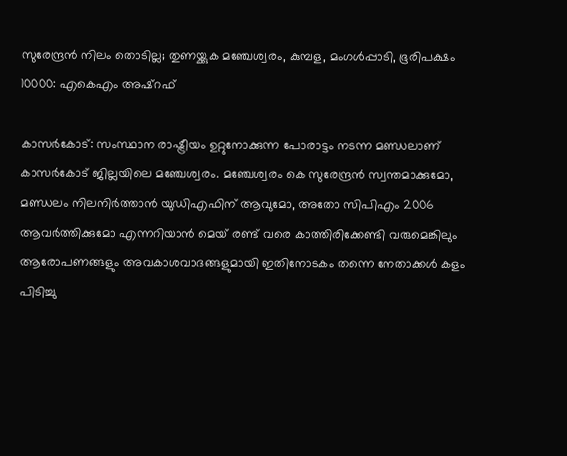സുരേന്ദ്രന്‍ നിലം തൊടില്ല; തുണയ്ക്കുക മഞ്ചേശ്വരം, കുമ്പള, മംഗൾപ്പാടി, ഭൂരിപക്ഷം 10000: എകെഎം അഷ്റഫ്

കാസര്‍കോട്: സംസ്ഥാന രാഷ്ട്രീയം ഉറ്റുനോക്കുന്ന പോരാട്ടം നടന്ന മണ്ഡലാണ് കാസര്‍കോട് ജില്ലയിലെ മഞ്ചേശ്വരം. മഞ്ചേശ്വരം കെ സുരേന്ദ്രന്‍ സ്വന്തമാക്കുമോ, മണ്ഡലം നിലനിര്‍ത്താന്‍ യുഡിഎഫിന് ആവുമോ, അതോ സിപിഎം 2006 ആവര്‍ത്തിക്കുമോ എന്നറിയാന്‍ മെയ് രണ്ട് വരെ കാത്തിരിക്കേണ്ടി വരുമെങ്കിലും ആരോപണങ്ങളും അവകാശവാദങ്ങളുമായി ഇതിനോടകം തന്നെ നേതാക്കള്‍ കളം പിടിച്ചു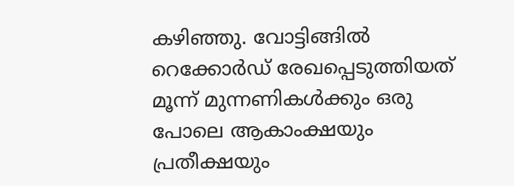കഴിഞ്ഞു. വോട്ടിങ്ങില്‍ റെക്കോര്‍ഡ് രേഖപ്പെടുത്തിയത് മൂന്ന് മുന്നണികള്‍ക്കും ഒരു പോലെ ആകാംക്ഷയും പ്രതീക്ഷയും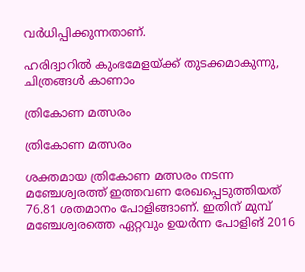വര്‍ധിപ്പിക്കുന്നതാണ്.

ഹരിദ്വാറില്‍ കുംഭമേളയ്ക്ക് തുടക്കമാകുന്നു, ചിത്രങ്ങള്‍ കാണാം

ത്രികോണ മത്സരം

ത്രികോണ മത്സരം

ശക്തമായ ത്രികോണ മത്സരം നടന്ന മഞ്ചേശ്വരത്ത് ഇത്തവണ രേഖപ്പെടുത്തിയത് 76.81 ശതമാനം പോളിങ്ങാണ്. ഇതിന് മുമ്പ് മഞ്ചേശ്വരത്തെ ഏറ്റവും ഉയര്‍ന്ന പോളിങ് 2016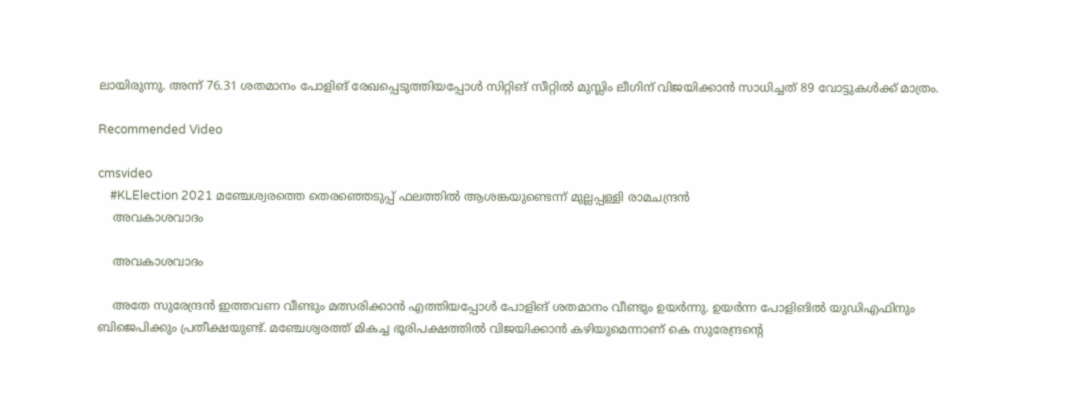ലായിരുന്നു. അന്ന് 76.31 ശതമാനം പോളിങ് രേഖപ്പെടുത്തിയപ്പോള്‍ സിറ്റിങ് സീറ്റില്‍ മുസ്ലിം ലീഗിന് വിജയിക്കാന്‍ സാധിച്ചത് 89 വോട്ടുകള്‍ക്ക് മാത്രം.

Recommended Video

cmsvideo
    #KLElection 2021 മഞ്ചേശ്വരത്തെ തെരഞ്ഞെടുപ്പ് ഫലത്തിൽ ആശങ്കയുണ്ടെന്ന് മുല്ലപ്പള്ളി രാമചന്ദ്രൻ
    അവകാശവാദം

    അവകാശവാദം

    അതേ സുരേന്ദ്രന്‍ ഇത്തവണ വീണ്ടും മത്സരിക്കാന്‍ എത്തിയപ്പോള്‍ പോളിങ് ശതമാനം വീണ്ടും ഉയര്‍ന്നു. ഉയര്‍ന്ന പോളിങില്‍ യുഡിഎഫിനും ബിജെപിക്കും പ്രതീക്ഷയുണ്ട്. മഞ്ചേശ്വരത്ത് മികച്ച ഭൂരിപക്ഷത്തില്‍ വിജയിക്കാന്‍ കഴിയുമെന്നാണ് കെ സുരേന്ദ്രന്‍റെ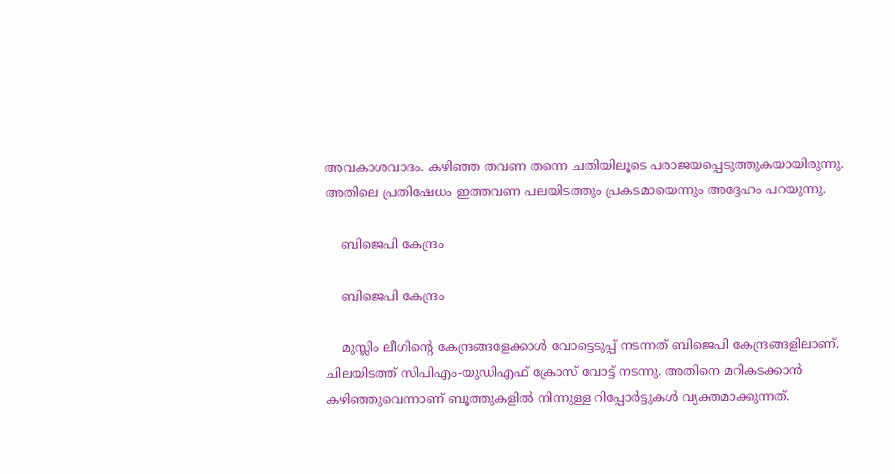അവകാശവാദം. കഴിഞ്ഞ തവണ തന്നെ ചതിയിലൂടെ പരാജയപ്പെടുത്തുകയായിരുന്നു. അതിലെ പ്രതിഷേധം ഇത്തവണ പലയിടത്തും പ്രകടമായെന്നും അദ്ദേഹം പറയുന്നു.

    ബിജെപി കേന്ദ്രം

    ബിജെപി കേന്ദ്രം

    മുസ്ലിം ലീഗിന്‍റെ കേന്ദ്രങ്ങളേക്കാള്‍ വോട്ടെടുപ്പ് നടന്നത് ബിജെപി കേന്ദ്രങ്ങളിലാണ്. ചിലയിടത്ത് സിപിഎം-യുഡിഎഫ് ക്രോസ് വോട്ട് നടന്നു. അതിനെ മറികടക്കാന്‍ കഴിഞ്ഞുവെന്നാണ് ബൂത്തുകളില്‍ നിന്നുള്ള റിപ്പോര്‍ട്ടുകള്‍ വ്യക്തമാക്കുന്നത്.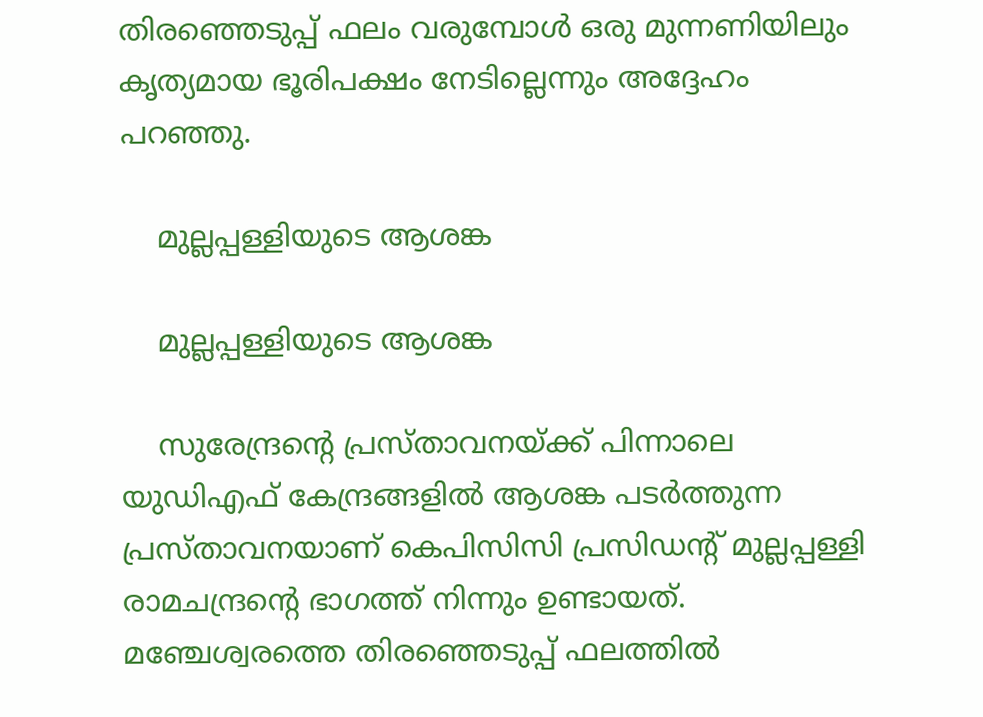തിരഞ്ഞെടുപ്പ് ഫലം വരുമ്പോള്‍ ഒരു മുന്നണിയിലും കൃത്യമായ ഭൂരിപക്ഷം നേടില്ലെന്നും അദ്ദേഹം പറഞ്ഞു.

    മുല്ലപ്പള്ളിയുടെ ആശങ്ക

    മുല്ലപ്പള്ളിയുടെ ആശങ്ക

    സുരേന്ദ്രന്‍റെ പ്രസ്താവനയ്ക്ക് പിന്നാലെ യുഡിഎഫ് കേന്ദ്രങ്ങളില്‍ ആശങ്ക പടര്‍ത്തുന്ന പ്രസ്താവനയാണ് കെപിസിസി പ്രസിഡന്‍റ് മുല്ലപ്പള്ളി രാമചന്ദ്രന്‍റെ ഭാഗത്ത് നിന്നും ഉണ്ടായത്. മഞ്ചേശ്വരത്തെ തിരഞ്ഞെടുപ്പ് ഫലത്തില്‍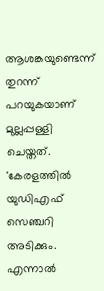ആശങ്കയുണ്ടെന്ന് തുറന്ന് പറയുകയാണ് മുല്ലപ്പള്ളി ചെയ്തത്. 'കേരളത്തില്‍ യുഡിഎഫ് സെഞ്ചറി അടിക്കും. എന്നാല്‍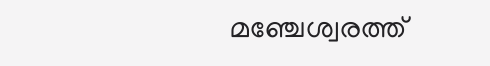മഞ്ചേശ്വരത്ത്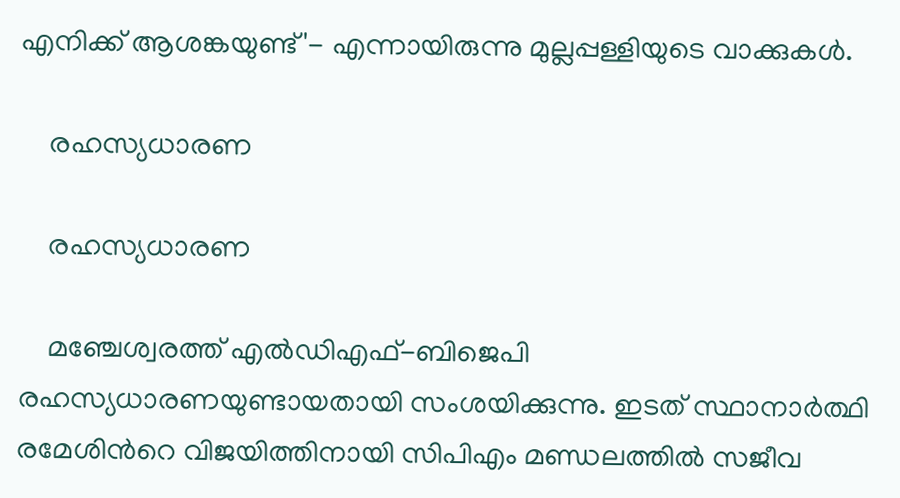എനിക്ക് ആശങ്കയുണ്ട്'- എന്നായിരുന്നു മുല്ലപ്പള്ളിയുടെ വാക്കുകള്‍.

    രഹസ്യധാരണ

    രഹസ്യധാരണ

    മഞ്ചേശ്വരത്ത് എല്‍ഡിഎഫ്-ബിജെപി രഹസ്യധാരണയുണ്ടായതായി സംശയിക്കുന്നു. ഇടത് സ്ഥാനാര്‍ത്ഥി രമേശിന്‍റെ വിജയിത്തിനായി സിപിഎം മണ്ഡലത്തില്‍ സജീവ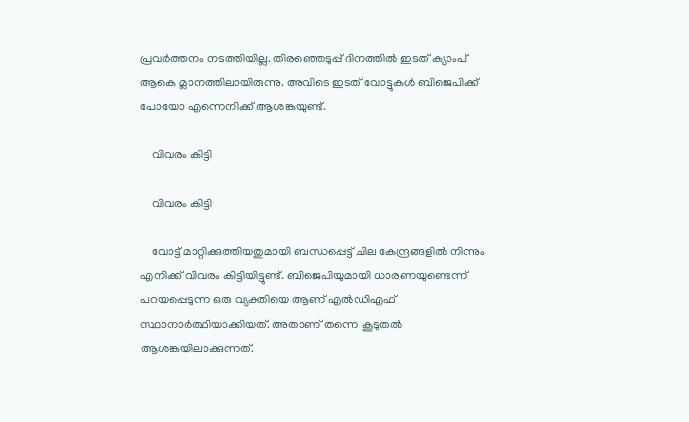പ്രവര്‍ത്തനം നടത്തിയില്ല. തിരഞ്ഞെടുപ്പ് ദിനത്തില്‍ ഇടത് ക്യാംപ് ആകെ മ്ലാനത്തിലായിരുന്നു. അവിടെ ഇടത് വോട്ടുകള്‍ ബിജെപിക്ക് പോയോ എന്നെനിക്ക് ആശങ്കയുണ്ട്.

    വിവരം കിട്ടി

    വിവരം കിട്ടി

    വോട്ട് മാറ്റിക്കുത്തിയതുമായി ബന്ധപ്പെട്ട് ചില കേന്ദ്രങ്ങളില്‍ നിന്നും എനിക്ക് വിവരം കിട്ടിയിട്ടുണ്ട്. ബിജെപിയുമായി ധാരണയുണ്ടെന്ന് പറയപ്പെടുന്ന ഒരു വ്യക്തിയെ ആണ് എല്‍ഡിഎഫ് സ്ഥാനാര്‍ത്ഥിയാക്കിയത്. അതാണ് തന്നെ കൂടുതല്‍ ആശങ്കയിലാക്കുന്നത്.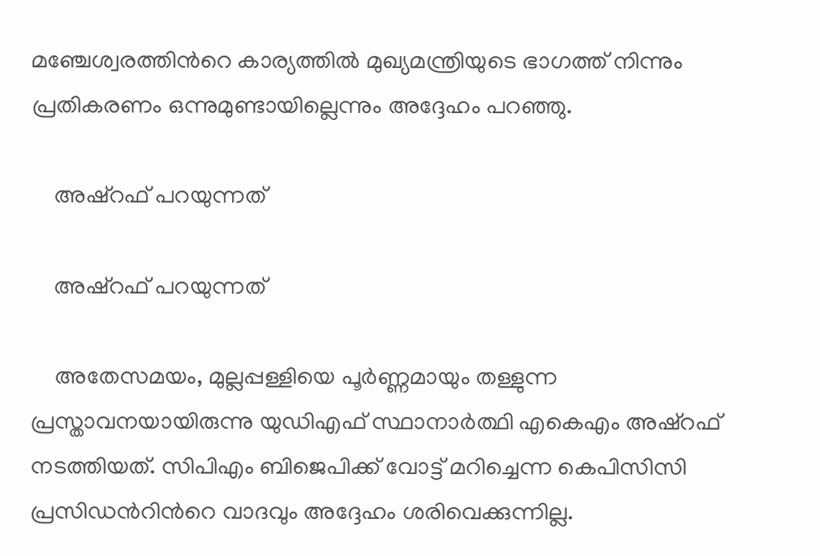മഞ്ചേശ്വരത്തിന്‍റെ കാര്യത്തില്‍ മുഖ്യമന്ത്രിയുടെ ഭാഗത്ത് നിന്നും പ്രതികരണം ഒന്നുമുണ്ടായില്ലെന്നും അദ്ദേഹം പറഞ്ഞു.

    അഷ്റഫ് പറയുന്നത്

    അഷ്റഫ് പറയുന്നത്

    അതേസമയം, മുല്ലപ്പള്ളിയെ പൂര്‍ണ്ണമായും തള്ളുന്ന പ്രസ്താവനയായിരുന്നു യുഡിഎഫ് സ്ഥാനാര്‍ത്ഥി എകെഎം അഷ്റഫ് നടത്തിയത്. സിപിഎം ബിജെപിക്ക് വോട്ട് മറിച്ചെന്ന കെപിസിസി പ്രസിഡന്‍റിന്‍റെ വാദവും അദ്ദേഹം ശരിവെക്കുന്നില്ല.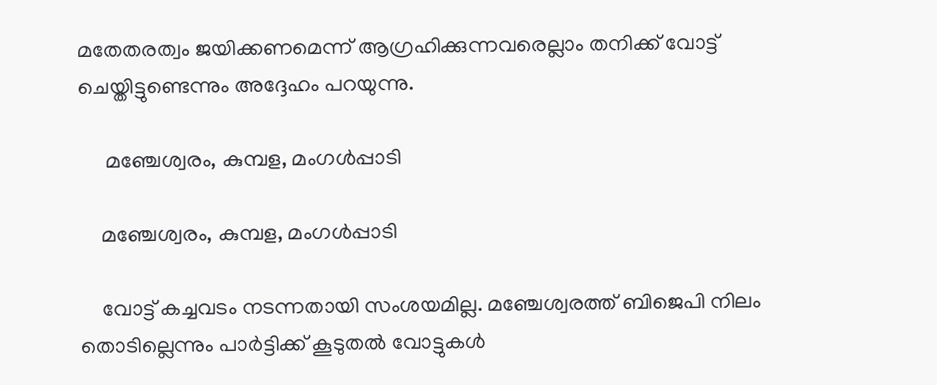മതേതരത്വം ജയിക്കണമെന്ന് ആഗ്രഹിക്കുന്നവരെല്ലാം തനിക്ക് വോട്ട് ചെയ്തിട്ടുണ്ടെന്നും അദ്ദേഹം പറയുന്നു.

     മഞ്ചേശ്വരം, കുമ്പള, മംഗൾപ്പാടി

    മഞ്ചേശ്വരം, കുമ്പള, മംഗൾപ്പാടി

    വോട്ട് കച്ചവടം നടന്നതായി സംശയമില്ല. മഞ്ചേശ്വരത്ത് ബിജെപി നിലം തൊടില്ലെന്നും പാര്‍ട്ടിക്ക് കൂടുതല്‍ വോട്ടുകള്‍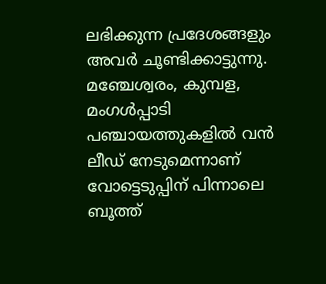ലഭിക്കുന്ന പ്രദേശങ്ങളും അവര്‍ ചൂണ്ടിക്കാട്ടുന്നു. മഞ്ചേശ്വരം, കുമ്പള, മംഗൾപ്പാടി പഞ്ചായത്തുകളിൽ വൻ ലീഡ് നേടുമെന്നാണ് വോട്ടെടുപ്പിന് പിന്നാലെ ബൂത്ത്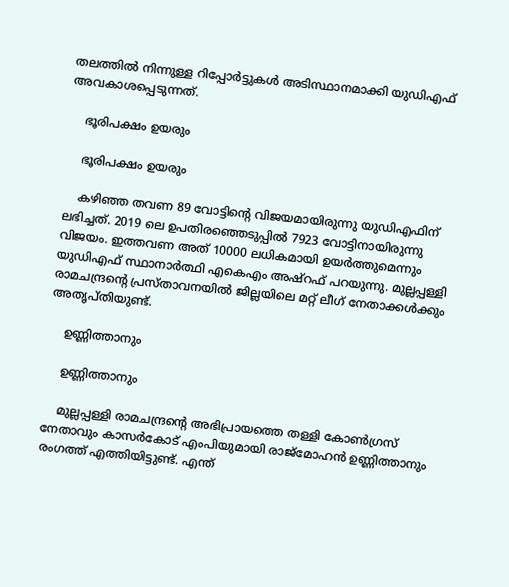തലത്തില്‍ നിന്നുള്ള റിപ്പോര്‍ട്ടുകള്‍ അടിസ്ഥാനമാക്കി യുഡിഎഫ് അവകാശപ്പെടുന്നത്.

    ഭൂരിപക്ഷം ഉയരും

    ഭൂരിപക്ഷം ഉയരും

    കഴിഞ്ഞ തവണ 89 വോട്ടിന്‍റെ വിജയമായിരുന്നു യുഡിഎഫിന് ലഭിച്ചത്. 2019 ലെ ഉപതിരഞ്ഞെടുപ്പില്‍ 7923 വോട്ടിനായിരുന്നു വിജയം. ഇത്തവണ അത് 10000 ലധികമായി ഉയര്‍ത്തുമെന്നും യുഡിഎഫ് സ്ഥാനാര്‍ത്ഥി എകെഎം അഷ്റഫ് പറയുന്നു. മുല്ലപ്പള്ളി രാമചന്ദ്രന്‍റെ പ്രസ്താവനയില്‍ ജില്ലയിലെ മറ്റ് ലീഗ് നേതാക്കള്‍ക്കും അതൃപ്തിയുണ്ട്.

    ഉണ്ണിത്താനും

    ഉണ്ണിത്താനും

    മുല്ലപ്പള്ളി രാമചന്ദ്രന്‍റെ അഭിപ്രായത്തെ തള്ളി കോണ്‍ഗ്രസ് നേതാവും കാസര്‍കോട് എംപിയുമായി രാജ്മോഹന്‍ ഉണ്ണിത്താനും രംഗത്ത് എത്തിയിട്ടുണ്ട്. എന്ത്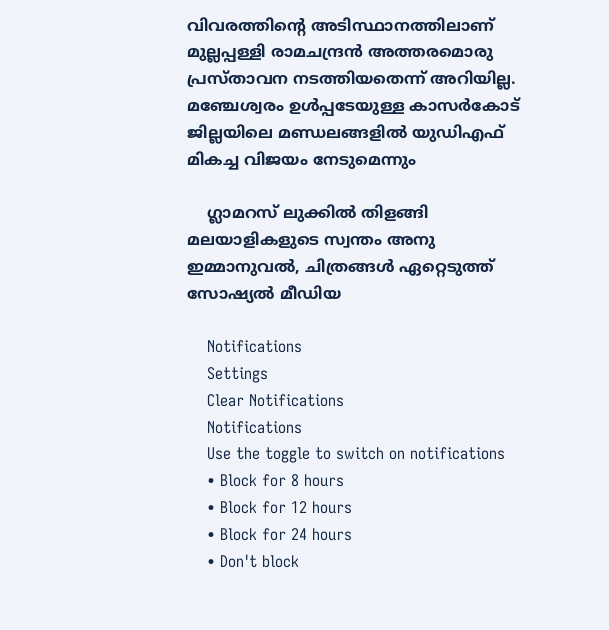വിവരത്തിന്‍റെ അടിസ്ഥാനത്തിലാണ് മുല്ലപ്പള്ളി രാമചന്ദ്രന്‍ അത്തരമൊരു പ്രസ്താവന നടത്തിയതെന്ന് അറിയില്ല. മഞ്ചേശ്വരം ഉള്‍പ്പടേയുള്ള കാസര്‍കോട് ജില്ലയിലെ മണ്ഡലങ്ങളില്‍ യുഡിഎഫ് മികച്ച വിജയം നേടുമെന്നും

    ഗ്ലാമറസ് ലുക്കില്‍ തിളങ്ങി മലയാളികളുടെ സ്വന്തം അനു ഇമ്മാനുവല്‍, ചിത്രങ്ങള്‍ ഏറ്റെടുത്ത് സോഷ്യല്‍ മീഡിയ

    Notifications
    Settings
    Clear Notifications
    Notifications
    Use the toggle to switch on notifications
    • Block for 8 hours
    • Block for 12 hours
    • Block for 24 hours
    • Don't block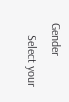Gender
    Select your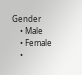Gender
    • Male
    • Female
    •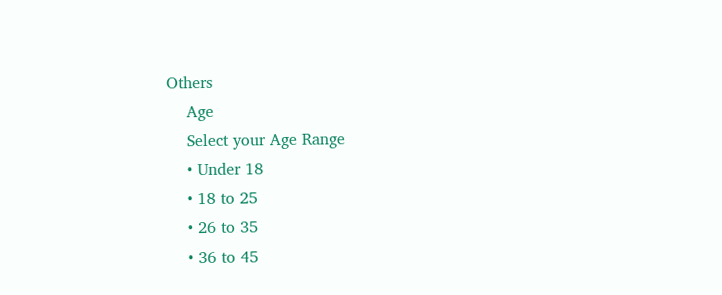Others
    Age
    Select your Age Range
    • Under 18
    • 18 to 25
    • 26 to 35
    • 36 to 45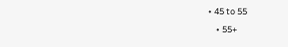• 45 to 55
    • 55+